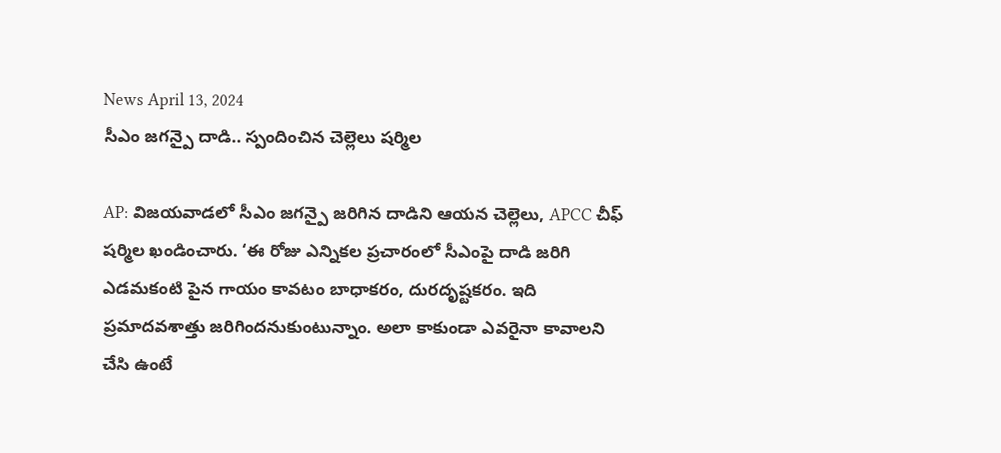News April 13, 2024
సీఎం జగన్పై దాడి.. స్పందించిన చెల్లెలు షర్మిల

AP: విజయవాడలో సీఎం జగన్పై జరిగిన దాడిని ఆయన చెల్లెలు, APCC చీఫ్ షర్మిల ఖండించారు. ‘ఈ రోజు ఎన్నికల ప్రచారంలో సీఎంపై దాడి జరిగి ఎడమకంటి పైన గాయం కావటం బాధాకరం, దురదృష్టకరం. ఇది ప్రమాదవశాత్తు జరిగిందనుకుంటున్నాం. అలా కాకుండా ఎవరైనా కావాలని చేసి ఉంటే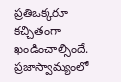ప్రతిఒక్కరూ కచ్చితంగా ఖండించాల్సిందే. ప్రజాస్వామ్యంలో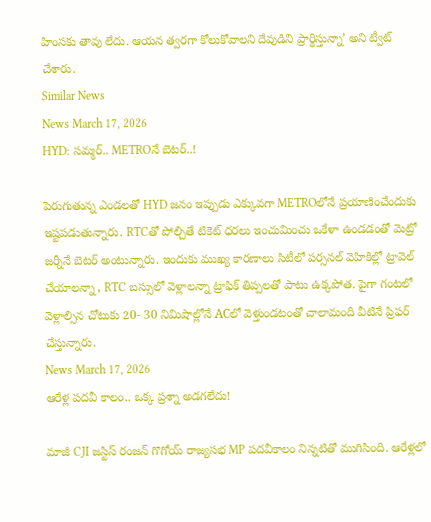హింసకు తావు లేదు. ఆయన త్వరగా కోలుకోవాలని దేవుడిని ప్రార్థిస్తున్నా’ అని ట్వీట్ చేశారు.
Similar News
News March 17, 2026
HYD: సమ్మర్.. METROనే బెటర్..!

పెరుగుతున్న ఎండలతో HYD జనం ఇప్పుడు ఎక్కువగా METROలోనే ప్రయాణించేందుకు ఇష్టపడుతున్నారు. RTCతో పోల్చితే టికెట్ ధరలు ఇంచుమించు ఒకేళా ఉండడంతో మెట్రో జర్నీనే బెటర్ అంటున్నారు. ఇందుకు ముఖ్య కారణాలు సిటీలో పర్సనల్ వెహికిల్లో ట్రావెల్ చేయాలన్నా, RTC బస్సులో వెళ్లాలన్నా ట్రాఫిక్ తిప్పలతో పాటు ఉక్కపోత. పైగా గంటలో వెళ్లాల్సిన చోటుకు 20- 30 నిమిషాల్లోనే ACలో వెళ్తుండటంతో చాలామంది వీటినే ప్రిఫర్ చేస్తున్నారు.
News March 17, 2026
ఆరేళ్ల పదవీ కాలం.. ఒక్క ప్రశ్నా అడగలేదు!

మాజీ CJI జస్టిస్ రంజన్ గొగోయ్ రాజ్యసభ MP పదవీకాలం నిన్నటితో ముగిసింది. ఆరేళ్లలో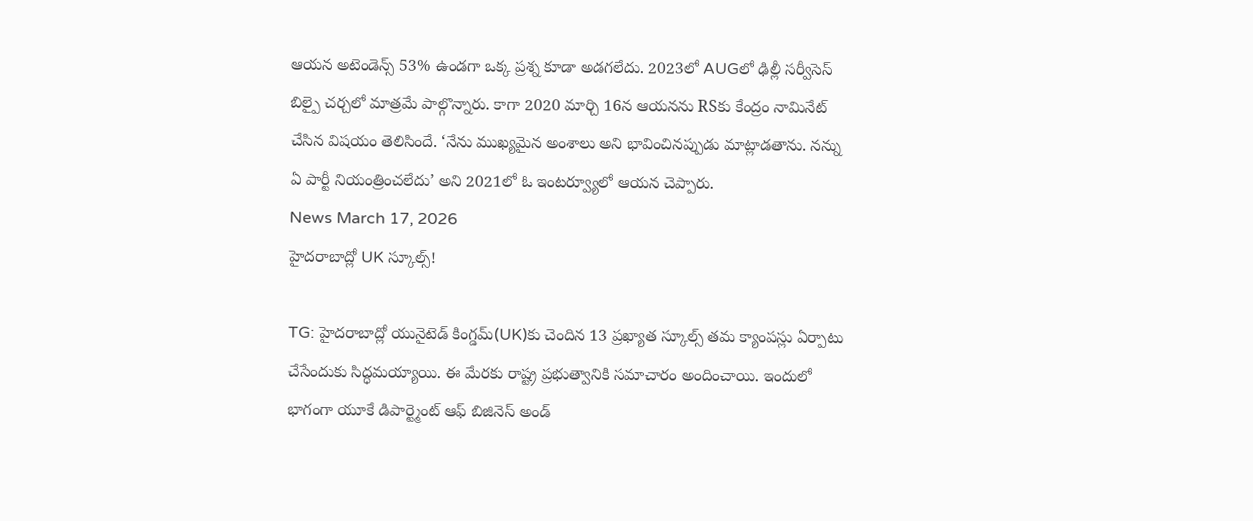ఆయన అటెండెన్స్ 53% ఉండగా ఒక్క ప్రశ్న కూడా అడగలేదు. 2023లో AUGలో ఢిల్లీ సర్వీసెస్ బిల్పై చర్చలో మాత్రమే పాల్గొన్నారు. కాగా 2020 మార్చి 16న ఆయనను RSకు కేంద్రం నామినేట్ చేసిన విషయం తెలిసిందే. ‘నేను ముఖ్యమైన అంశాలు అని భావించినప్పుడు మాట్లాడతాను. నన్ను ఏ పార్టీ నియంత్రించలేదు’ అని 2021లో ఓ ఇంటర్వ్యూలో ఆయన చెప్పారు.
News March 17, 2026
హైదరాబాద్లో UK స్కూల్స్!

TG: హైదరాబాద్లో యునైటెడ్ కింగ్డమ్(UK)కు చెందిన 13 ప్రఖ్యాత స్కూల్స్ తమ క్యాంపస్లు ఏర్పాటు చేసేందుకు సిద్ధమయ్యాయి. ఈ మేరకు రాష్ట్ర ప్రభుత్వానికి సమాచారం అందించాయి. ఇందులో భాగంగా యూకే డిపార్ట్మెంట్ ఆఫ్ బిజినెస్ అండ్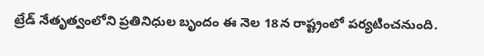ట్రేడ్ నేతృత్వంలోని ప్రతినిధుల బృందం ఈ నెల 18న రాష్ట్రంలో పర్యటించనుంది.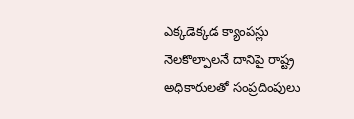ఎక్కడెక్కడ క్యాంపస్లు నెలకొల్పాలనే దానిపై రాష్ట్ర అధికారులతో సంప్రదింపులు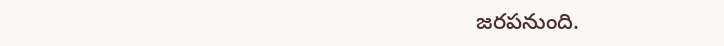జరపనుంది.